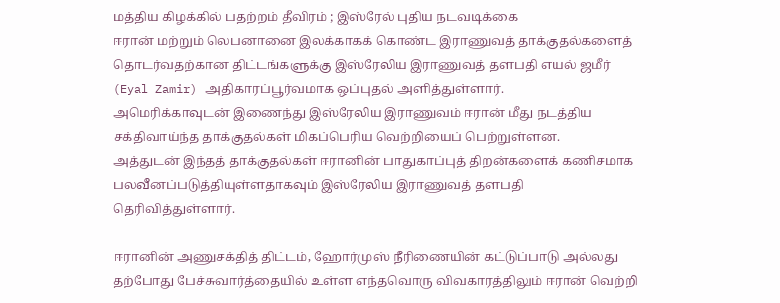மத்திய கிழக்கில் பதற்றம் தீவிரம் ; இஸ்ரேல் புதிய நடவடிக்கை
ஈரான் மற்றும் லெபனானை இலக்காகக் கொண்ட இராணுவத் தாக்குதல்களைத் தொடர்வதற்கான திட்டங்களுக்கு இஸ்ரேலிய இராணுவத் தளபதி எயல் ஜமீர் (Eyal Zamir) அதிகாரப்பூர்வமாக ஒப்புதல் அளித்துள்ளார்.
அமெரிக்காவுடன் இணைந்து இஸ்ரேலிய இராணுவம் ஈரான் மீது நடத்திய சக்திவாய்ந்த தாக்குதல்கள் மிகப்பெரிய வெற்றியைப் பெற்றுள்ளன.
அத்துடன் இந்தத் தாக்குதல்கள் ஈரானின் பாதுகாப்புத் திறன்களைக் கணிசமாக பலவீனப்படுத்தியுள்ளதாகவும் இஸ்ரேலிய இராணுவத் தளபதி தெரிவித்துள்ளார்.

ஈரானின் அணுசக்தித் திட்டம், ஹோர்முஸ் நீரிணையின் கட்டுப்பாடு அல்லது தற்போது பேச்சுவார்த்தையில் உள்ள எந்தவொரு விவகாரத்திலும் ஈரான் வெற்றி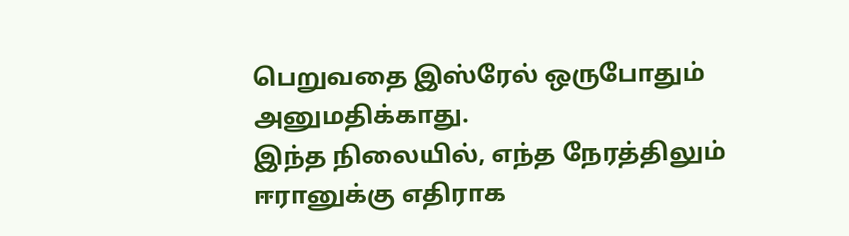பெறுவதை இஸ்ரேல் ஒருபோதும் அனுமதிக்காது.
இந்த நிலையில், எந்த நேரத்திலும் ஈரானுக்கு எதிராக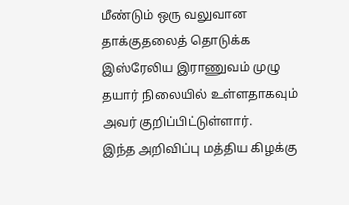மீண்டும் ஒரு வலுவான தாக்குதலைத் தொடுக்க இஸ்ரேலிய இராணுவம் முழு தயார் நிலையில் உள்ளதாகவும் அவர் குறிப்பிட்டுள்ளார்.
இந்த அறிவிப்பு மத்திய கிழக்கு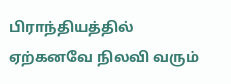பிராந்தியத்தில் ஏற்கனவே நிலவி வரும்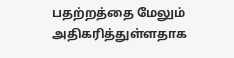பதற்றத்தை மேலும் அதிகரித்துள்ளதாக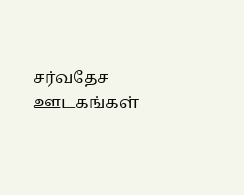சர்வதேச ஊடகங்கள்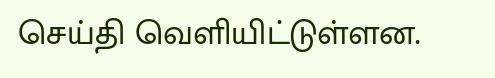செய்தி வெளியிட்டுள்ளன.